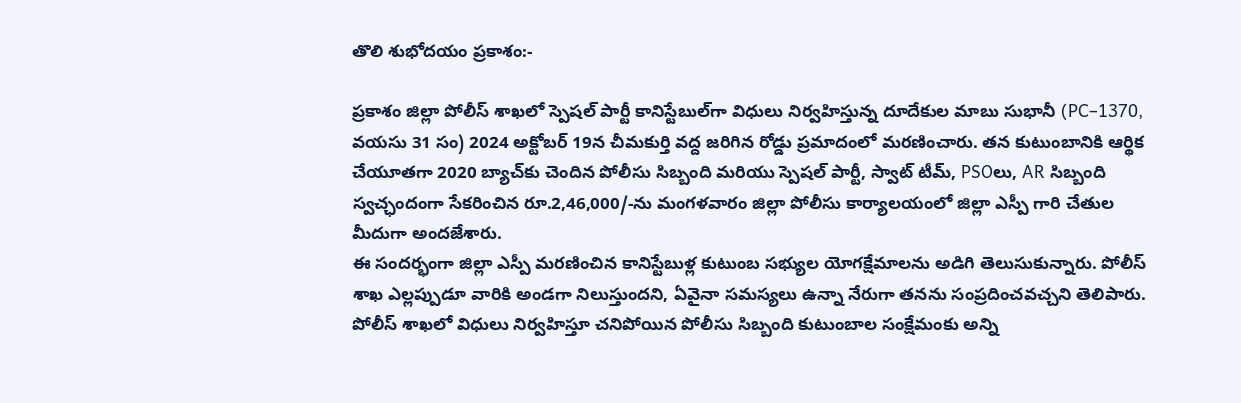తొలి శుభోదయం ప్రకాశం:-

ప్రకాశం జిల్లా పోలీస్ శాఖలో స్పెషల్ పార్టీ కానిస్టేబుల్‌గా విధులు నిర్వహిస్తున్న దూదేకుల మాబు సుభానీ (PC–1370, వయసు 31 సం) 2024 అక్టోబర్ 19న చీమకుర్తి వద్ద జరిగిన రోడ్డు ప్రమాదంలో మరణించారు. తన కుటుంబానికి ఆర్థిక చేయూతగా 2020 బ్యాచ్‌కు చెందిన పోలీసు సిబ్బంది మరియు స్పెషల్ పార్టీ, స్వాట్ టీమ్, PSOలు, AR సిబ్బంది స్వచ్ఛందంగా సేకరించిన రూ.2,46,000/-ను మంగళవారం జిల్లా పోలీసు కార్యాలయంలో జిల్లా ఎస్పీ గారి చేతుల మీదుగా అందజేశారు.
ఈ సందర్భంగా జిల్లా ఎస్పీ మరణించిన కానిస్టేబుళ్ల కుటుంబ సభ్యుల యోగక్షేమాలను అడిగి తెలుసుకున్నారు. పోలీస్ శాఖ ఎల్లప్పుడూ వారికి అండగా నిలుస్తుందని, ఏవైనా సమస్యలు ఉన్నా నేరుగా తనను సంప్రదించవచ్చని తెలిపారు. పోలీస్ శాఖలో విధులు నిర్వహిస్తూ చనిపోయిన పోలీసు సిబ్బంది కుటుంబాల సంక్షేమంకు అన్ని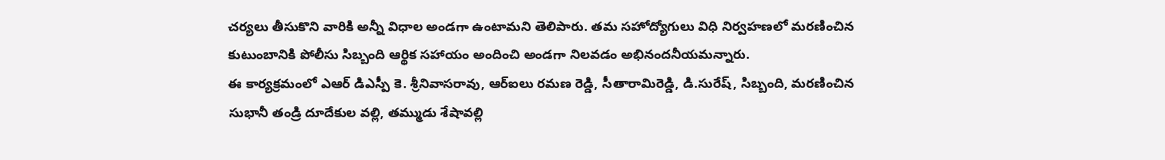చర్యలు తీసుకొని వారికి అన్నీ విధాల అండగా ఉంటామని తెలిపారు. తమ సహోద్యోగులు విధి నిర్వహణలో మరణించిన కుటుంబానికి పోలీసు సిబ్బంది ఆర్థిక సహాయం అందించి అండగా నిలవడం అభినందనీయమన్నారు.
ఈ కార్యక్రమంలో ఎఆర్ డిఎస్పీ కె. శ్రీనివాసరావు, ఆర్ఐలు రమణ రెడ్డి, సీతారామిరెడ్డి, డి.సురేష్, సిబ్బంది, మరణించిన సుభానీ తండ్రి దూదేకుల వల్లి, తమ్ముడు శేషావల్లి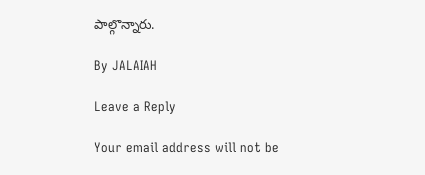పాల్గొన్నారు.

By JALAIAH

Leave a Reply

Your email address will not be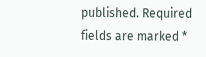published. Required fields are marked *